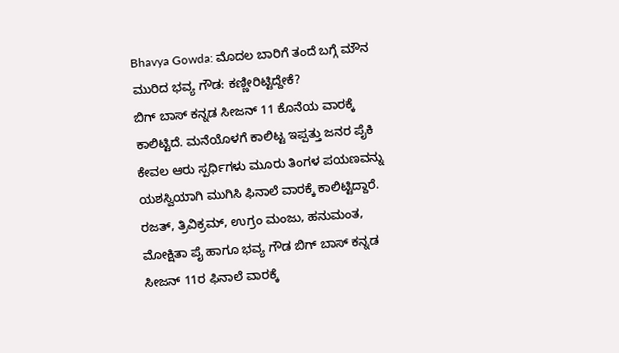Bhavya Gowda: ಮೊದಲ ಬಾರಿಗೆ ತಂದೆ ಬಗ್ಗೆ ಮೌನ ಮುರಿದ ಭವ್ಯ ಗೌಡ: ಕಣ್ಣೀರಿಟ್ಟಿದ್ದೇಕೆ?
ಬಿಗ್ ಬಾಸ್ ಕನ್ನಡ ಸೀಜನ್ 11 ಕೊನೆಯ ವಾರಕ್ಕೆ ಕಾಲಿಟ್ಟಿದೆ. ಮನೆಯೊಳಗೆ ಕಾಲಿಟ್ಟ ಇಪ್ಪತ್ತು ಜನರ ಪೈಕಿ ಕೇವಲ ಆರು ಸ್ಪರ್ಧಿಗಳು ಮೂರು ತಿಂಗಳ ಪಯಣವನ್ನು ಯಶಸ್ವಿಯಾಗಿ ಮುಗಿಸಿ ಫಿನಾಲೆ ವಾರಕ್ಕೆ ಕಾಲಿಟ್ಟಿದ್ದಾರೆ. ರಜತ್, ತ್ರಿವಿಕ್ರಮ್, ಉಗ್ರಂ ಮಂಜು, ಹನುಮಂತ, ಮೋಕ್ಷಿತಾ ಪೈ ಹಾಗೂ ಭವ್ಯ ಗೌಡ ಬಿಗ್ ಬಾಸ್ ಕನ್ನಡ ಸೀಜನ್ 11ರ ಫಿನಾಲೆ ವಾರಕ್ಕೆ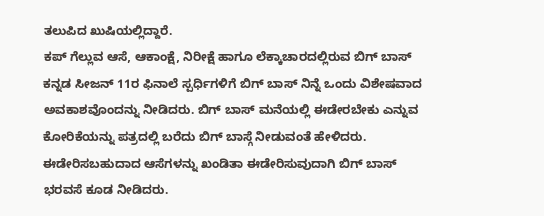ತಲುಪಿದ ಖುಷಿಯಲ್ಲಿದ್ದಾರೆ.
ಕಪ್ ಗೆಲ್ಲುವ ಆಸೆ, ಆಕಾಂಕ್ಷೆ, ನಿರೀಕ್ಷೆ ಹಾಗೂ ಲೆಕ್ಕಾಚಾರದಲ್ಲಿರುವ ಬಿಗ್ ಬಾಸ್ ಕನ್ನಡ ಸೀಜನ್ 11ರ ಫಿನಾಲೆ ಸ್ಪರ್ಧಿಗಳಿಗೆ ಬಿಗ್ ಬಾಸ್ ನಿನ್ನೆ ಒಂದು ವಿಶೇಷವಾದ ಅವಕಾಶವೊಂದನ್ನು ನೀಡಿದರು. ಬಿಗ್ ಬಾಸ್ ಮನೆಯಲ್ಲಿ ಈಡೇರಬೇಕು ಎನ್ನುವ ಕೋರಿಕೆಯನ್ನು ಪತ್ರದಲ್ಲಿ ಬರೆದು ಬಿಗ್ ಬಾಸ್ಗೆ ನೀಡುವಂತೆ ಹೇಳಿದರು. ಈಡೇರಿಸಬಹುದಾದ ಆಸೆಗಳನ್ನು ಖಂಡಿತಾ ಈಡೇರಿಸುವುದಾಗಿ ಬಿಗ್ ಬಾಸ್ ಭರವಸೆ ಕೂಡ ನೀಡಿದರು.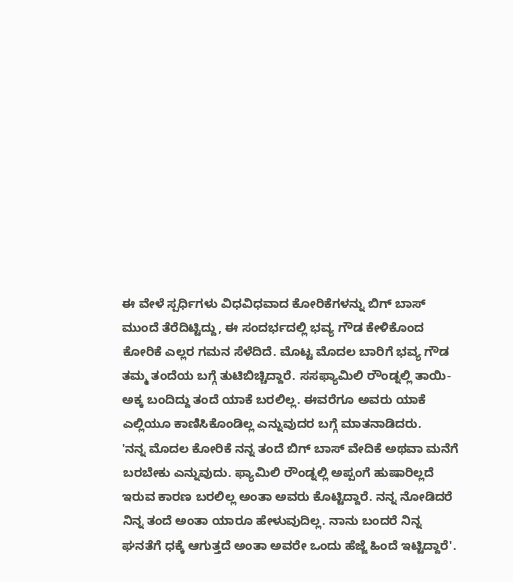ಈ ವೇಳೆ ಸ್ಪರ್ಧಿಗಳು ವಿಧವಿಧವಾದ ಕೋರಿಕೆಗಳನ್ನು ಬಿಗ್ ಬಾಸ್ ಮುಂದೆ ತೆರೆದಿಟ್ಟಿದ್ದು, ಈ ಸಂದರ್ಭದಲ್ಲಿ ಭವ್ಯ ಗೌಡ ಕೇಳಿಕೊಂದ ಕೋರಿಕೆ ಎಲ್ಲರ ಗಮನ ಸೆಳೆದಿದೆ. ಮೊಟ್ಟ ಮೊದಲ ಬಾರಿಗೆ ಭವ್ಯ ಗೌಡ ತಮ್ಮ ತಂದೆಯ ಬಗ್ಗೆ ತುಟಿಬಿಚ್ಚಿದ್ದಾರೆ. ಸಸಫ್ಯಾಮಿಲಿ ರೌಂಡ್ನಲ್ಲಿ ತಾಯಿ-ಅಕ್ಕ ಬಂದಿದ್ದು ತಂದೆ ಯಾಕೆ ಬರಲಿಲ್ಲ. ಈವರೆಗೂ ಅವರು ಯಾಕೆ ಎಲ್ಲಿಯೂ ಕಾಣಿಸಿಕೊಂಡಿಲ್ಲ ಎನ್ನುವುದರ ಬಗ್ಗೆ ಮಾತನಾಡಿದರು.
'ನನ್ನ ಮೊದಲ ಕೋರಿಕೆ ನನ್ನ ತಂದೆ ಬಿಗ್ ಬಾಸ್ ವೇದಿಕೆ ಅಥವಾ ಮನೆಗೆ ಬರಬೇಕು ಎನ್ನುವುದು. ಫ್ಯಾಮಿಲಿ ರೌಂಡ್ನಲ್ಲಿ ಅಪ್ಪಂಗೆ ಹುಷಾರಿಲ್ಲದೆ ಇರುವ ಕಾರಣ ಬರಲಿಲ್ಲ ಅಂತಾ ಅವರು ಕೊಟ್ಟಿದ್ದಾರೆ. ನನ್ನ ನೋಡಿದರೆ ನಿನ್ನ ತಂದೆ ಅಂತಾ ಯಾರೂ ಹೇಳುವುದಿಲ್ಲ. ನಾನು ಬಂದರೆ ನಿನ್ನ ಘನತೆಗೆ ಧಕ್ಕೆ ಆಗುತ್ತದೆ ಅಂತಾ ಅವರೇ ಒಂದು ಹೆಜ್ಜೆ ಹಿಂದೆ ಇಟ್ಟಿದ್ದಾರೆ'.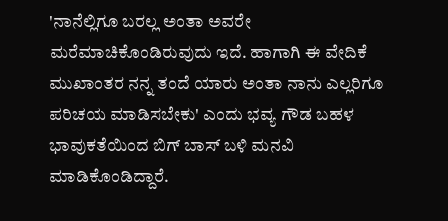'ನಾನೆಲ್ಲಿಗೂ ಬರಲ್ಲ ಅಂತಾ ಅವರೇ ಮರೆಮಾಚಿಕೊಂಡಿರುವುದು ಇದೆ. ಹಾಗಾಗಿ ಈ ವೇದಿಕೆ ಮುಖಾಂತರ ನನ್ನ ತಂದೆ ಯಾರು ಅಂತಾ ನಾನು ಎಲ್ಲರಿಗೂ ಪರಿಚಯ ಮಾಡಿಸಬೇಕು' ಎಂದು ಭವ್ಯ ಗೌಡ ಬಹಳ ಭಾವುಕತೆಯಿಂದ ಬಿಗ್ ಬಾಸ್ ಬಳಿ ಮನವಿ ಮಾಡಿಕೊಂಡಿದ್ದಾರೆ.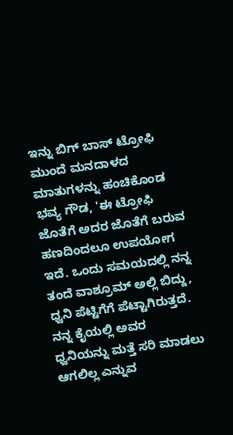ಇನ್ನು ಬಿಗ್ ಬಾಸ್ ಟ್ರೋಫಿ ಮುಂದೆ ಮನದಾಳದ ಮಾತುಗಳನ್ನು ಹಂಚಿಕೊಂಡ ಭವ್ಯ ಗೌಡ, 'ಈ ಟ್ರೋಫಿ ಜೊತೆಗೆ ಅದರ ಜೊತೆಗೆ ಬರುವ ಹಣದಿಂದಲೂ ಉಪಯೋಗ ಇದೆ. ಒಂದು ಸಮಯದಲ್ಲಿ ನನ್ನ ತಂದೆ ವಾಶ್ರೂಮ್ ಅಲ್ಲಿ ಬಿದ್ದು, ಧ್ವನಿ ಪೆಟ್ಟಿಗೆಗೆ ಪೆಟ್ಟಾಗಿರುತ್ತದೆ. ನನ್ನ ಕೈಯಲ್ಲಿ ಅವರ ಧ್ವನಿಯನ್ನು ಮತ್ತೆ ಸರಿ ಮಾಡಲು ಆಗಲಿಲ್ಲ ಎನ್ನುವ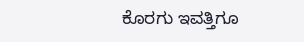ಕೊರಗು ಇವತ್ತಿಗೂ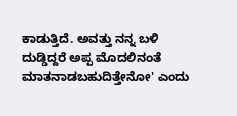ಕಾಡುತ್ತಿದೆ. ಅವತ್ತು ನನ್ನ ಬಳಿ ದುಡ್ಡಿದ್ದರೆ ಅಪ್ಪ ಮೊದಲಿನಂತೆ ಮಾತನಾಡಬಹುದಿತ್ತೇನೋ' ಎಂದು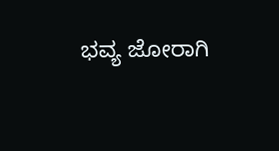ಭವ್ಯ ಜೋರಾಗಿ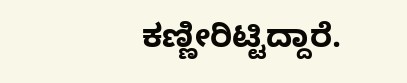ಕಣ್ಣೀರಿಟ್ಟಿದ್ದಾರೆ.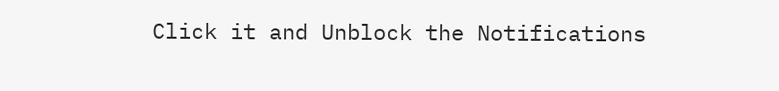Click it and Unblock the Notifications